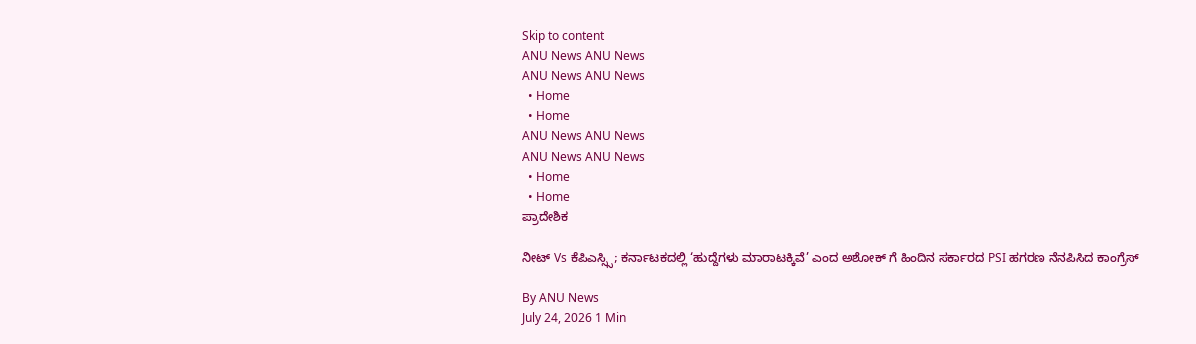Skip to content
ANU News ANU News
ANU News ANU News
  • Home
  • Home
ANU News ANU News
ANU News ANU News
  • Home
  • Home
ಪ್ರಾದೇಶಿಕ

ನೀಟ್ Vs ಕೆಪಿಎಸ್ಸ್ಸಿ; ಕರ್ನಾಟಕದಲ್ಲಿ ‘ಹುದ್ದೆಗಳು ಮಾರಾಟಕ್ಕಿವೆ’ ಎಂದ ಅಶೋಕ್ ಗೆ ಹಿಂದಿನ ಸರ್ಕಾರದ PSI ಹಗರಣ ನೆನಪಿಸಿದ ಕಾಂಗ್ರೆಸ್

By ANU News
July 24, 2026 1 Min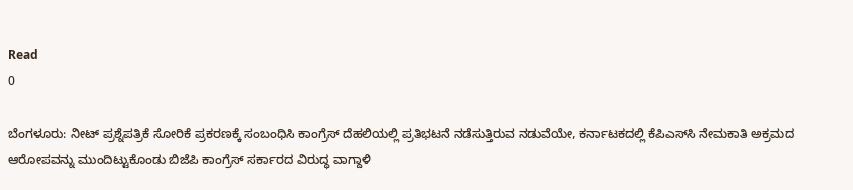Read
0

ಬೆಂಗಳೂರು: ನೀಟ್ ಪ್ರಶ್ನೆಪತ್ರಿಕೆ ಸೋರಿಕೆ ಪ್ರಕರಣಕ್ಕೆ ಸಂಬಂಧಿಸಿ ಕಾಂಗ್ರೆಸ್ ದೆಹಲಿಯಲ್ಲಿ ಪ್ರತಿಭಟನೆ ನಡೆಸುತ್ತಿರುವ ನಡುವೆಯೇ, ಕರ್ನಾಟಕದಲ್ಲಿ ಕೆಪಿಎಸ್‌ಸಿ ನೇಮಕಾತಿ ಅಕ್ರಮದ ಆರೋಪವನ್ನು ಮುಂದಿಟ್ಟುಕೊಂಡು ಬಿಜೆಪಿ ಕಾಂಗ್ರೆಸ್ ಸರ್ಕಾರದ ವಿರುದ್ಧ ವಾಗ್ದಾಳಿ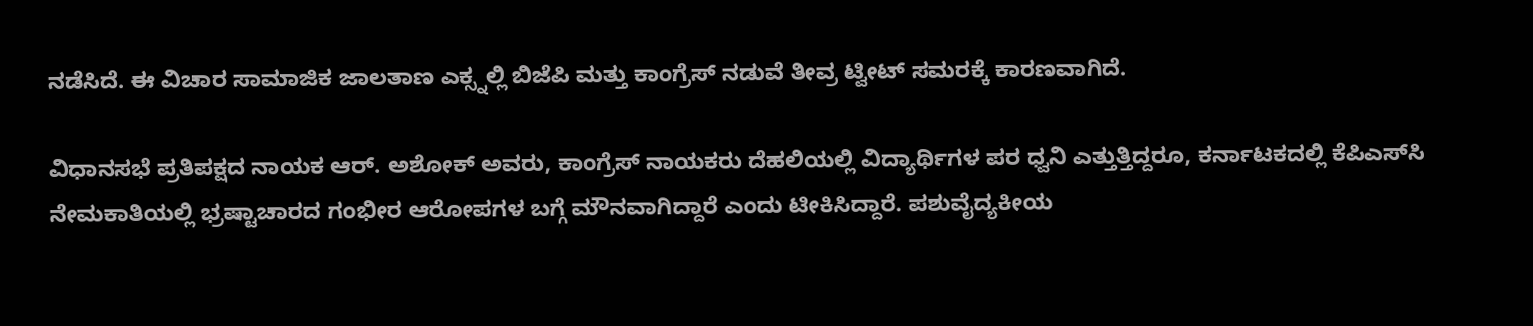ನಡೆಸಿದೆ. ಈ ವಿಚಾರ ಸಾಮಾಜಿಕ ಜಾಲತಾಣ ಎಕ್ಸ್ನಲ್ಲಿ ಬಿಜೆಪಿ ಮತ್ತು ಕಾಂಗ್ರೆಸ್ ನಡುವೆ ತೀವ್ರ ಟ್ವೀಟ್ ಸಮರಕ್ಕೆ ಕಾರಣವಾಗಿದೆ.

ವಿಧಾನಸಭೆ ಪ್ರತಿಪಕ್ಷದ ನಾಯಕ ಆರ್. ಅಶೋಕ್ ಅವರು, ಕಾಂಗ್ರೆಸ್ ನಾಯಕರು ದೆಹಲಿಯಲ್ಲಿ ವಿದ್ಯಾರ್ಥಿಗಳ ಪರ ಧ್ವನಿ ಎತ್ತುತ್ತಿದ್ದರೂ, ಕರ್ನಾಟಕದಲ್ಲಿ ಕೆಪಿಎಸ್‌ಸಿ ನೇಮಕಾತಿಯಲ್ಲಿ ಭ್ರಷ್ಟಾಚಾರದ ಗಂಭೀರ ಆರೋಪಗಳ ಬಗ್ಗೆ ಮೌನವಾಗಿದ್ದಾರೆ ಎಂದು ಟೀಕಿಸಿದ್ದಾರೆ. ಪಶುವೈದ್ಯಕೀಯ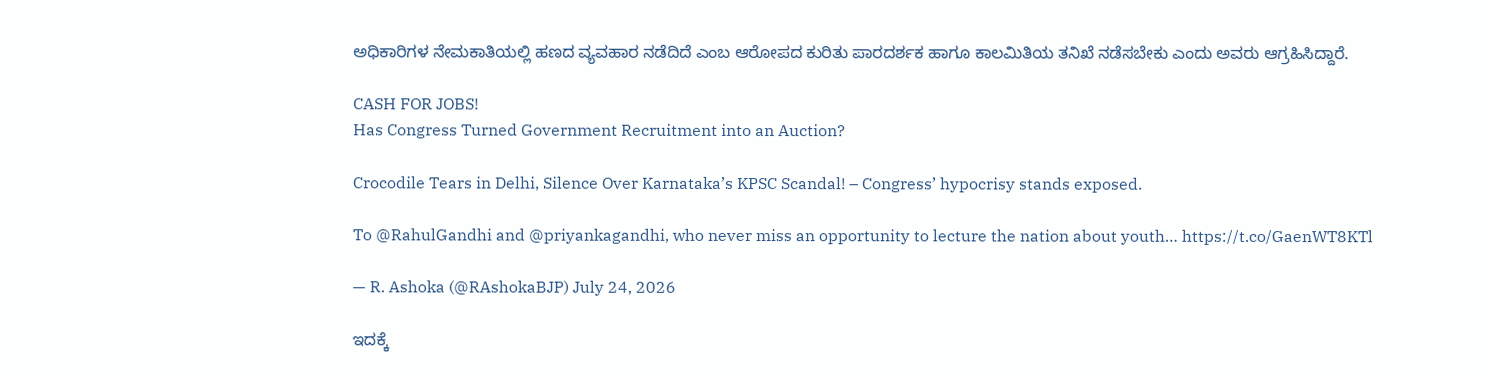ಅಧಿಕಾರಿಗಳ ನೇಮಕಾತಿಯಲ್ಲಿ ಹಣದ ವ್ಯವಹಾರ ನಡೆದಿದೆ ಎಂಬ ಆರೋಪದ ಕುರಿತು ಪಾರದರ್ಶಕ ಹಾಗೂ ಕಾಲಮಿತಿಯ ತನಿಖೆ ನಡೆಸಬೇಕು ಎಂದು ಅವರು ಆಗ್ರಹಿಸಿದ್ದಾರೆ.

CASH FOR JOBS!
Has Congress Turned Government Recruitment into an Auction?

Crocodile Tears in Delhi, Silence Over Karnataka’s KPSC Scandal! – Congress’ hypocrisy stands exposed.

To @RahulGandhi and @priyankagandhi, who never miss an opportunity to lecture the nation about youth… https://t.co/GaenWT8KTl

— R. Ashoka (@RAshokaBJP) July 24, 2026

ಇದಕ್ಕೆ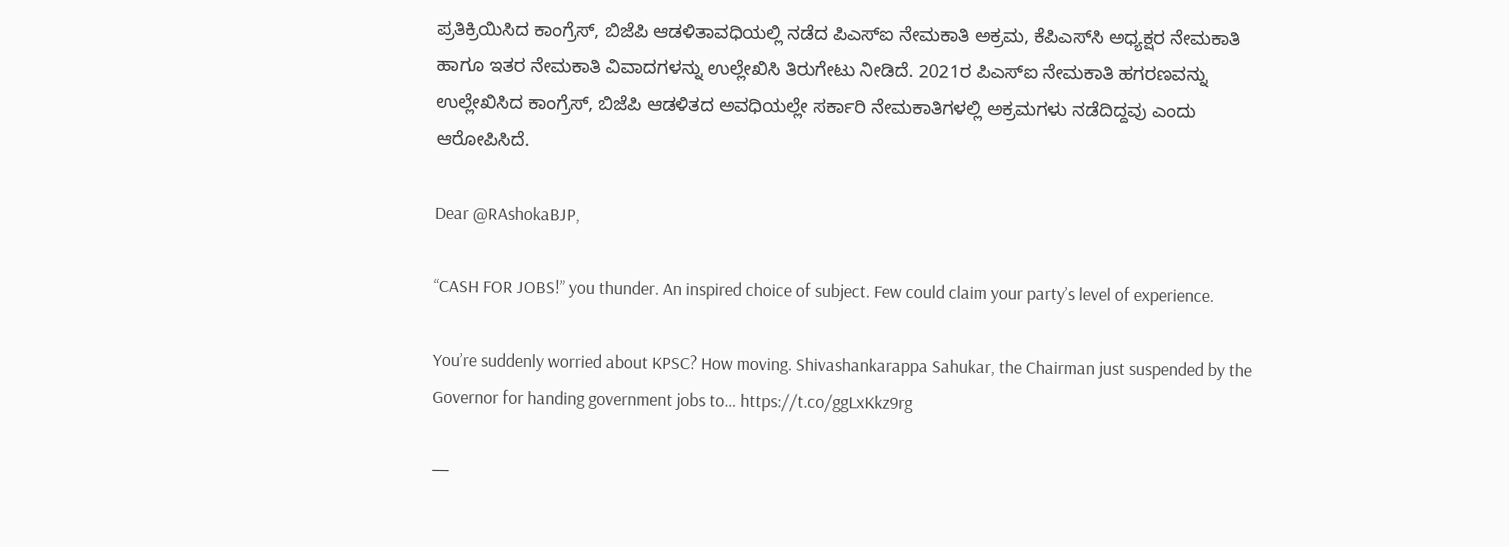ಪ್ರತಿಕ್ರಿಯಿಸಿದ ಕಾಂಗ್ರೆಸ್, ಬಿಜೆಪಿ ಆಡಳಿತಾವಧಿಯಲ್ಲಿ ನಡೆದ ಪಿಎಸ್‌ಐ ನೇಮಕಾತಿ ಅಕ್ರಮ, ಕೆಪಿಎಸ್‌ಸಿ ಅಧ್ಯಕ್ಷರ ನೇಮಕಾತಿ ಹಾಗೂ ಇತರ ನೇಮಕಾತಿ ವಿವಾದಗಳನ್ನು ಉಲ್ಲೇಖಿಸಿ ತಿರುಗೇಟು ನೀಡಿದೆ. 2021ರ ಪಿಎಸ್‌ಐ ನೇಮಕಾತಿ ಹಗರಣವನ್ನು ಉಲ್ಲೇಖಿಸಿದ ಕಾಂಗ್ರೆಸ್, ಬಿಜೆಪಿ ಆಡಳಿತದ ಅವಧಿಯಲ್ಲೇ ಸರ್ಕಾರಿ ನೇಮಕಾತಿಗಳಲ್ಲಿ ಅಕ್ರಮಗಳು ನಡೆದಿದ್ದವು ಎಂದು ಆರೋಪಿಸಿದೆ.

Dear @RAshokaBJP,

“CASH FOR JOBS!” you thunder. An inspired choice of subject. Few could claim your party’s level of experience.

You’re suddenly worried about KPSC? How moving. Shivashankarappa Sahukar, the Chairman just suspended by the Governor for handing government jobs to… https://t.co/ggLxKkz9rg

—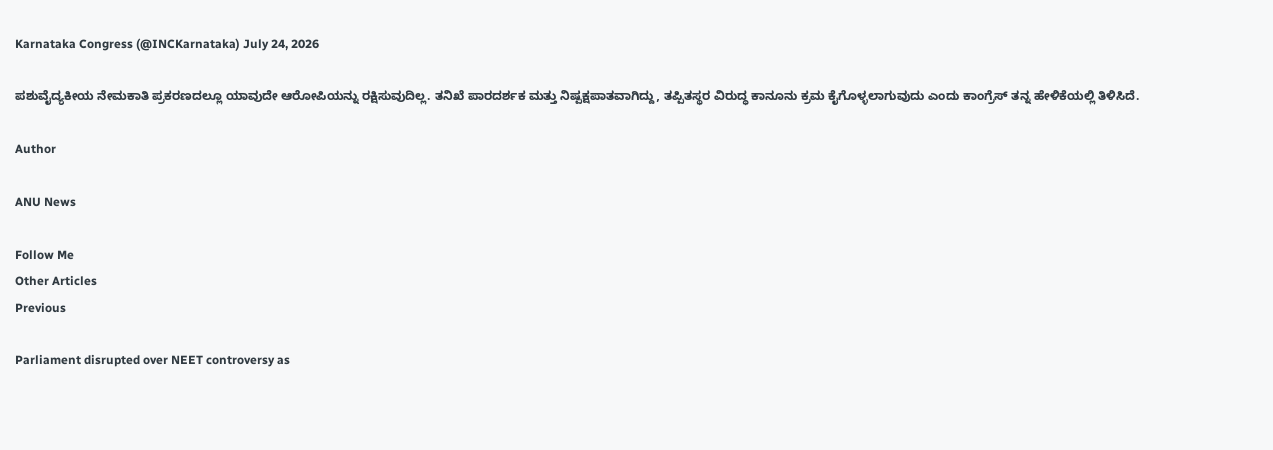Karnataka Congress (@INCKarnataka) July 24, 2026

ಪಶುವೈದ್ಯಕೀಯ ನೇಮಕಾತಿ ಪ್ರಕರಣದಲ್ಲೂ ಯಾವುದೇ ಆರೋಪಿಯನ್ನು ರಕ್ಷಿಸುವುದಿಲ್ಲ. ತನಿಖೆ ಪಾರದರ್ಶಕ ಮತ್ತು ನಿಷ್ಪಕ್ಷಪಾತವಾಗಿದ್ದು, ತಪ್ಪಿತಸ್ಥರ ವಿರುದ್ಧ ಕಾನೂನು ಕ್ರಮ ಕೈಗೊಳ್ಳಲಾಗುವುದು ಎಂದು ಕಾಂಗ್ರೆಸ್ ತನ್ನ ಹೇಳಿಕೆಯಲ್ಲಿ ತಿಳಿಸಿದೆ.

Author

ANU News

Follow Me
Other Articles
Previous

Parliament disrupted over NEET controversy as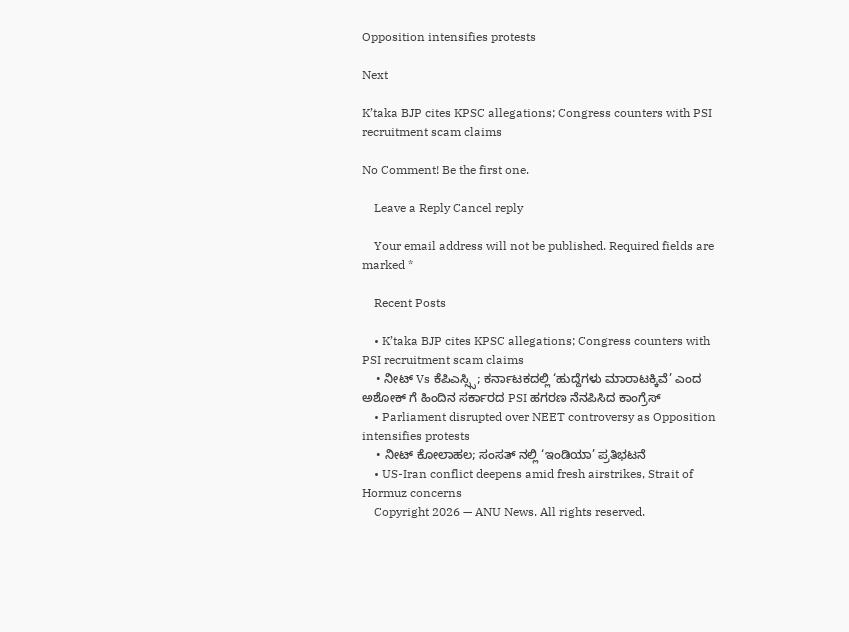Opposition intensifies protests

Next

K’taka BJP cites KPSC allegations; Congress counters with PSI recruitment scam claims

No Comment! Be the first one.

    Leave a Reply Cancel reply

    Your email address will not be published. Required fields are marked *

    Recent Posts

    • K’taka BJP cites KPSC allegations; Congress counters with PSI recruitment scam claims
    • ನೀಟ್ Vs ಕೆಪಿಎಸ್ಸ್ಸಿ; ಕರ್ನಾಟಕದಲ್ಲಿ ‘ಹುದ್ದೆಗಳು ಮಾರಾಟಕ್ಕಿವೆ’ ಎಂದ ಅಶೋಕ್ ಗೆ ಹಿಂದಿನ ಸರ್ಕಾರದ PSI ಹಗರಣ ನೆನಪಿಸಿದ ಕಾಂಗ್ರೆಸ್
    • Parliament disrupted over NEET controversy as Opposition intensifies protests
    • ನೀಟ್ ಕೋಲಾಹಲ; ಸಂಸತ್ ನಲ್ಲಿ ‘ಇಂಡಿಯಾ’ ಪ್ರತಿಭಟನೆ
    • US-Iran conflict deepens amid fresh airstrikes, Strait of Hormuz concerns
    Copyright 2026 — ANU News. All rights reserved.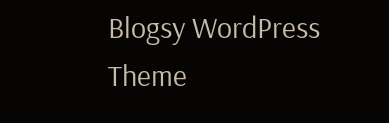Blogsy WordPress Theme